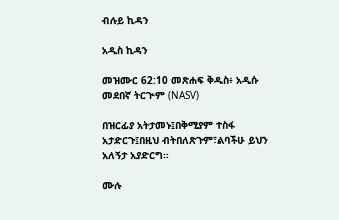ብሉይ ኪዳን

አዲስ ኪዳን

መዝሙር 62:10 መጽሐፍ ቅዱስ፥ አዲሱ መደበኛ ትርጒም (NASV)

በዝርፊያ አትታመኑ፤በቅሚያም ተስፋ አታድርጉ፤በዚህ ብትበለጽጉም፣ልባችሁ ይህን አለኝታ አያድርግ።

ሙሉ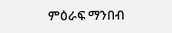ምዕራፍ ማንበብ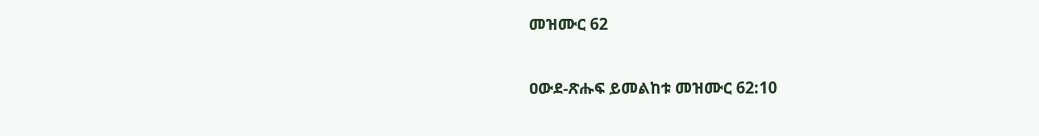መዝሙር 62

ዐውደ-ጽሑፍ ይመልከቱ መዝሙር 62:10